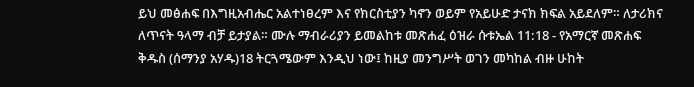ይህ መፅሐፍ በእግዚአብሔር አልተነፀረም እና የክርስቲያን ካኖን ወይም የአይሁድ ታናክ ክፍል አይደለም። ለታሪክና ለጥናት ዓላማ ብቻ ይታያል። ሙሉ ማብራሪያን ይመልከቱ መጽሐፈ ዕዝራ ሱቱኤል 11:18 - የአማርኛ መጽሐፍ ቅዱስ (ሰማንያ አሃዱ)18 ትርጓሜውም እንዲህ ነው፤ ከዚያ መንግሥት ወገን መካከል ብዙ ሁከት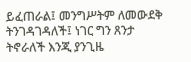ይፈጠራል፤ መንግሥትም ለመውደቅ ትንገዳገዳለች፤ ነገር ግን ጸንታ ትኖራለች እንጂ ያንጊዜ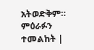አትወድቅም። ምዕራፉን ተመልከት |